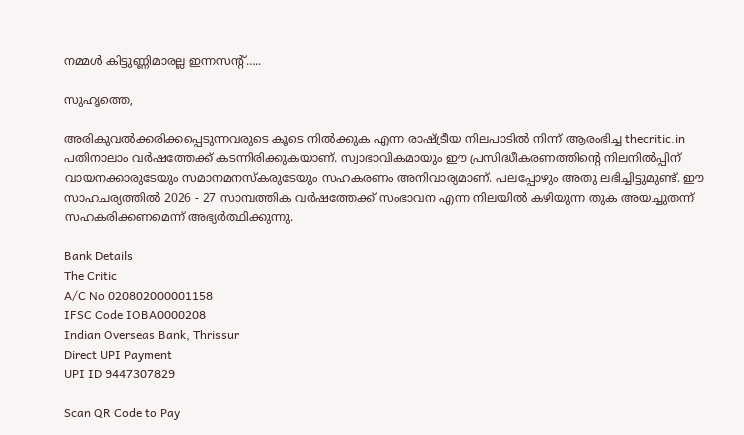നമ്മള്‍ കിട്ടുണ്ണിമാരല്ല ഇന്നസന്റ്…..

സുഹൃത്തെ,

അരികുവല്‍ക്കരിക്കപ്പെടുന്നവരുടെ കൂടെ നില്‍ക്കുക എന്ന രാഷ്ട്രീയ നിലപാടില്‍ നിന്ന് ആരംഭിച്ച thecritic.in പതിനാലാം വര്‍ഷത്തേക്ക് കടന്നിരിക്കുകയാണ്. സ്വാഭാവികമായും ഈ പ്രസിദ്ധീകരണത്തിന്റെ നിലനില്‍പ്പിന് വായനക്കാരുടേയും സമാനമനസ്‌കരുടേയും സഹകരണം അനിവാര്യമാണ്. പലപ്പോഴും അതു ലഭിച്ചിട്ടുമുണ്ട്. ഈ സാഹചര്യത്തില്‍ 2026 - 27 സാമ്പത്തിക വര്‍ഷത്തേക്ക് സംഭാവന എന്ന നിലയില്‍ കഴിയുന്ന തുക അയച്ചുതന്ന് സഹകരിക്കണമെന്ന് അഭ്യര്‍ത്ഥിക്കുന്നു.

Bank Details
The Critic
A/C No 020802000001158
IFSC Code IOBA0000208
Indian Overseas Bank, Thrissur
Direct UPI Payment
UPI ID 9447307829

Scan QR Code to Pay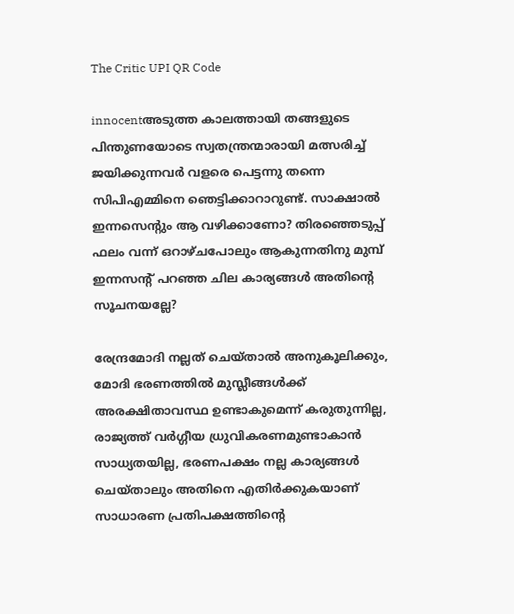The Critic UPI QR Code

innocentഅടുത്ത കാലത്തായി തങ്ങളുടെ പിന്തുണയോടെ സ്വതന്ത്രന്മാരായി മത്സരിച്ച് ജയിക്കുന്നവര്‍ വളരെ പെട്ടന്നു തന്നെ സിപിഎമ്മിനെ ഞെട്ടിക്കാറാറുണ്ട്. സാക്ഷാല്‍ ഇന്നസെന്റും ആ വഴിക്കാണോ? തിരഞ്ഞെടുപ്പ് ഫലം വന്ന് ഒറാഴ്ചപോലും ആകുന്നതിനു മുമ്പ് ഇന്നസന്റ് പറഞ്ഞ ചില കാര്യങ്ങള്‍ അതിന്റെ സൂചനയല്ലേ?

രേന്ദ്രമോദി നല്ലത് ചെയ്താല്‍ അനുകൂലിക്കും, മോദി ഭരണത്തില്‍ മുസ്ലീങ്ങള്‍ക്ക് അരക്ഷിതാവസ്ഥ ഉണ്ടാകുമെന്ന് കരുതുന്നില്ല, രാജ്യത്ത് വര്‍ഗ്ഗീയ ധ്രുവികരണമുണ്ടാകാന്‍ സാധ്യതയില്ല, ഭരണപക്ഷം നല്ല കാര്യങ്ങള്‍ ചെയ്താലും അതിനെ എതിര്‍ക്കുകയാണ് സാധാരണ പ്രതിപക്ഷത്തിന്റെ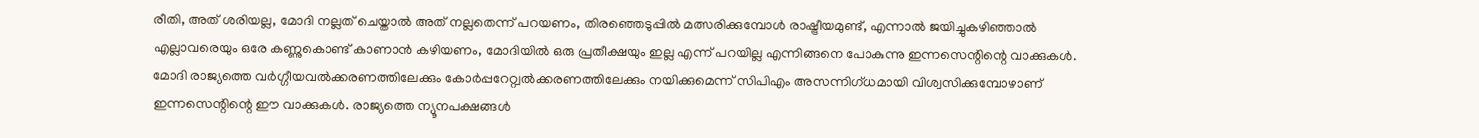രീതി, അത് ശരിയല്ല, മോദി നല്ലത് ചെയ്താല്‍ അത് നല്ലതെന്ന് പറയണം, തിരഞ്ഞെടുപ്പില്‍ മത്സരിക്കുമ്പോള്‍ രാഷ്ട്രീയമുണ്ട്, എന്നാല്‍ ജയിച്ചുകഴിഞ്ഞാല്‍ എല്ലാവരെയും ഒരേ കണ്ണുകൊണ്ട് കാണാന്‍ കഴിയണം, മോദിയില്‍ ഒരു പ്രതീക്ഷയും ഇല്ല എന്ന് പറയില്ല എന്നിങ്ങനെ പോകുന്നു ഇന്നസെന്റിന്റെ വാക്കുകള്‍. മോദി രാജ്യത്തെ വര്‍ഗ്ഗീയവല്‍ക്കരണത്തിലേക്കും കോര്‍പ്പറേറ്റ്വല്‍ക്കരണത്തിലേക്കും നയിക്കുമെന്ന് സിപിഎം അസന്നിഗ്ധമായി വിശ്വസിക്കുമ്പോഴാണ് ഇന്നസെന്റിന്റെ ഈ വാക്കുകള്‍. രാജ്യത്തെ ന്യൂനപക്ഷങ്ങള്‍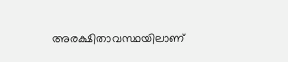അരക്ഷിതാവസ്ഥയിലാണ്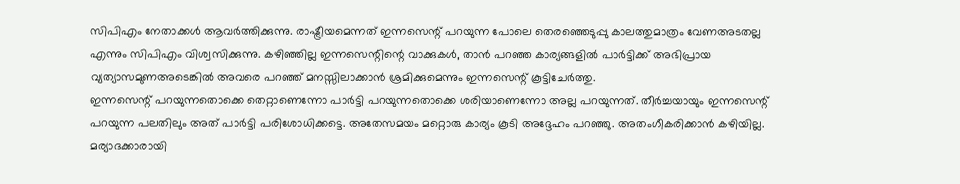സിപിഎം നേതാക്കള്‍ ആവര്‍ത്തിക്കുന്നു. രാഷ്ട്രീയമെന്നത് ഇന്നസെന്റ് പറയുന്ന പോലെ തെരഞ്ഞെടുപ്പു കാലത്തുമാത്രം വേണഅടതല്ല എന്നും സിപിഎം വിശ്വസിക്കുന്നു. കഴിഞ്ഞില്ല ഇന്നസെന്റിന്റെ വാക്കുകള്‍, താന്‍ പറഞ്ഞ കാര്യങ്ങളില്‍ പാര്‍ട്ടിക്ക് അഭിപ്രായ വ്യത്യാസമുണഅടെങ്കില്‍ അവരെ പറഞ്ഞ് മനസ്സിലാക്കാന്‍ ശ്രമിക്കുമെന്നും ഇന്നസെന്റ് കൂട്ടിചേര്‍ത്തു.
ഇന്നസെന്റ് പറയുന്നതൊക്കെ തെറ്റാണെന്നോ പാര്‍ട്ടി പറയുന്നതൊക്കെ ശരിയാണെന്നോ അല്ല പറയുന്നത്. തീര്‍ച്ചയായും ഇന്നസെന്റ് പറയുന്ന പലതിലും അത് പാര്‍ട്ടി പരിശോധിക്കട്ടെ. അതേസമയം മറ്റൊരു കാര്യം കൂടി അദ്ദേഹം പറഞ്ഞു. അതംഗീകരിക്കാന്‍ കഴിയില്ല. മര്യാദക്കാരായി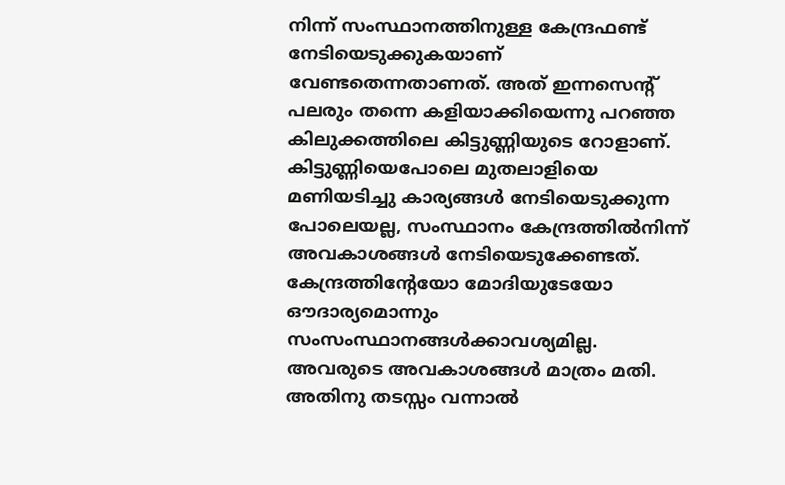നിന്ന് സംസ്ഥാനത്തിനുള്ള കേന്ദ്രഫണ്ട് നേടിയെടുക്കുകയാണ് വേണ്ടതെന്നതാണത്. അത് ഇന്നസെന്റ് പലരും തന്നെ കളിയാക്കിയെന്നു പറഞ്ഞ കിലുക്കത്തിലെ കിട്ടുണ്ണിയുടെ റോളാണ്. കിട്ടുണ്ണിയെപോലെ മുതലാളിയെ മണിയടിച്ചു കാര്യങ്ങള്‍ നേടിയെടുക്കുന്ന പോലെയല്ല, സംസ്ഥാനം കേന്ദ്രത്തില്‍നിന്ന് അവകാശങ്ങള്‍ നേടിയെടുക്കേണ്ടത്. കേന്ദ്രത്തിന്റേയോ മോദിയുടേയോ ഔദാര്യമൊന്നും സംസംസ്ഥാനങ്ങള്‍ക്കാവശ്യമില്ല. അവരുടെ അവകാശങ്ങള്‍ മാത്രം മതി. അതിനു തടസ്സം വന്നാല്‍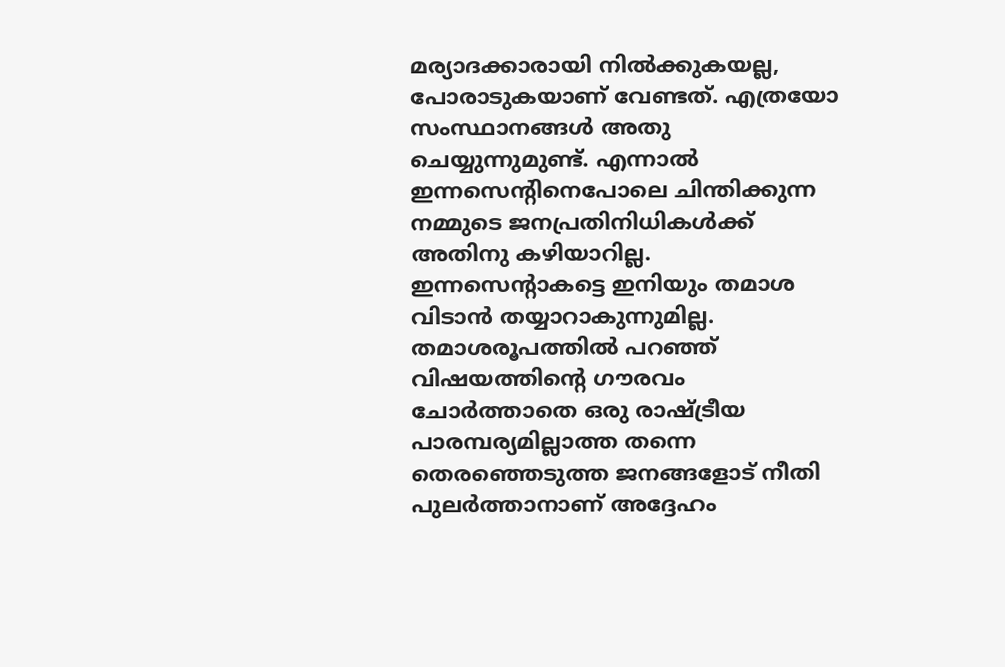മര്യാദക്കാരായി നില്‍ക്കുകയല്ല, പോരാടുകയാണ് വേണ്ടത്. എത്രയോ സംസ്ഥാനങ്ങള്‍ അതു ചെയ്യുന്നുമുണ്ട്. എന്നാല്‍ ഇന്നസെന്റിനെപോലെ ചിന്തിക്കുന്ന നമ്മുടെ ജനപ്രതിനിധികള്‍ക്ക് അതിനു കഴിയാറില്ല. ഇന്നസെന്റാകട്ടെ ഇനിയും തമാശ വിടാന്‍ തയ്യാറാകുന്നുമില്ല. തമാശരൂപത്തില്‍ പറഞ്ഞ് വിഷയത്തിന്റെ ഗൗരവം ചോര്‍ത്താതെ ഒരു രാഷ്ട്രീയ പാരമ്പര്യമില്ലാത്ത തന്നെ തെരഞ്ഞെടുത്ത ജനങ്ങളോട് നീതി പുലര്‍ത്താനാണ് അദ്ദേഹം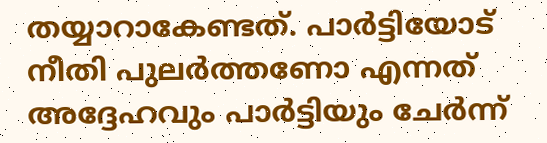തയ്യാറാകേണ്ടത്. പാര്‍ട്ടിയോട് നീതി പുലര്‍ത്തണോ എന്നത് അദ്ദേഹവും പാര്‍ട്ടിയും ചേര്‍ന്ന്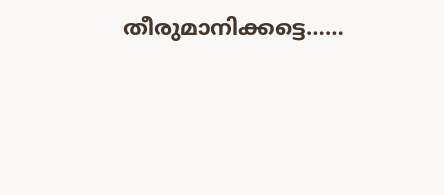തീരുമാനിക്കട്ടെ……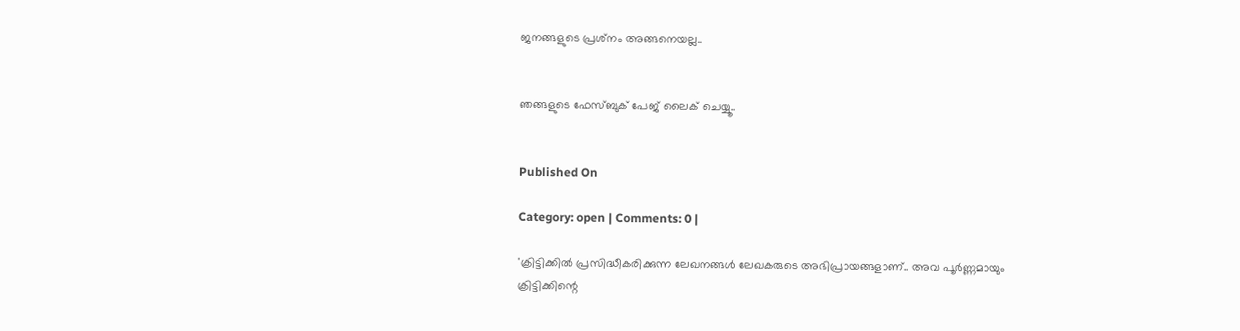ജനങ്ങളുടെ പ്രശ്‌നം അങ്ങനെയല്ല..


ഞങ്ങളുടെ ഫേസ്ബുക് പേജ് ലൈക് ചെയ്യൂ..


Published On

Category: open | Comments: 0 |

'ക്രിട്ടിക്കില്‍ പ്രസിദ്ധീകരിക്കുന്ന ലേഖനങ്ങള്‍ ലേഖകരുടെ അഭിപ്രായങ്ങളാണ്.. അവ പൂര്‍ണ്ണമായും ക്രിട്ടിക്കിന്റെ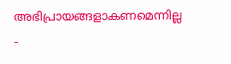അഭിപ്രായങ്ങളാകണമെന്നില്ല -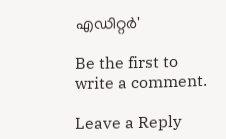എഡിറ്റര്‍'

Be the first to write a comment.

Leave a Reply